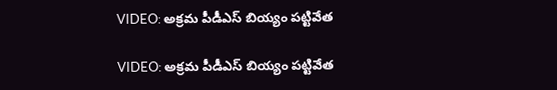VIDEO: అక్రమ పీడీఎస్ బియ్యం పట్టివేత

VIDEO: అక్రమ పీడీఎస్ బియ్యం పట్టివేత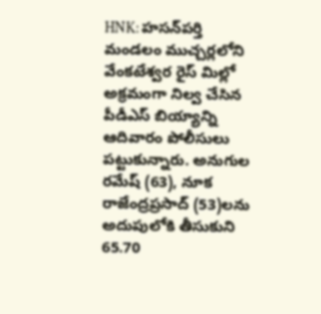HNK: హసన్‌పర్తి మండలం ముచ్చర్లలోని వేంకటేశ్వర రైస్ మిల్లో అక్రమంగా నిల్వ చేసిన పీడీఎస్ బియ్యాన్ని ఆదివారం పోలీసులు పట్టుకున్నారు. అనుగుల రమేష్ (63), నూక రాజేంద్రప్రసాద్ (53)లను అదుపులోకి తీసుకుని 65.70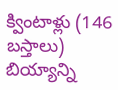క్వింటాళ్లు (146 బస్తాలు) బియ్యాన్ని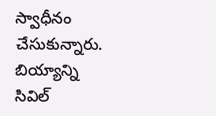స్వాధీనం చేసుకున్నారు. బియ్యాన్ని సివిల్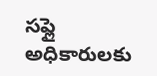సప్లై అధికారులకు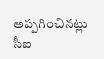అప్పగించినట్లు సీఐ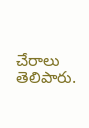చేరాలు తెలిపారు.